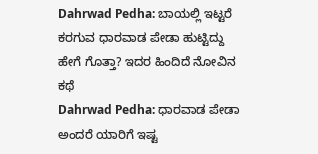Dahrwad Pedha: ಬಾಯಲ್ಲಿ ಇಟ್ಟರೆ ಕರಗುವ ಧಾರವಾಡ ಪೇಡಾ ಹುಟ್ಟಿದ್ದು ಹೇಗೆ ಗೊತ್ತಾ? ಇದರ ಹಿಂದಿದೆ ನೋವಿನ ಕಥೆ
Dahrwad Pedha: ಧಾರವಾಡ ಪೇಡಾ ಅಂದರೆ ಯಾರಿಗೆ ಇಷ್ಟ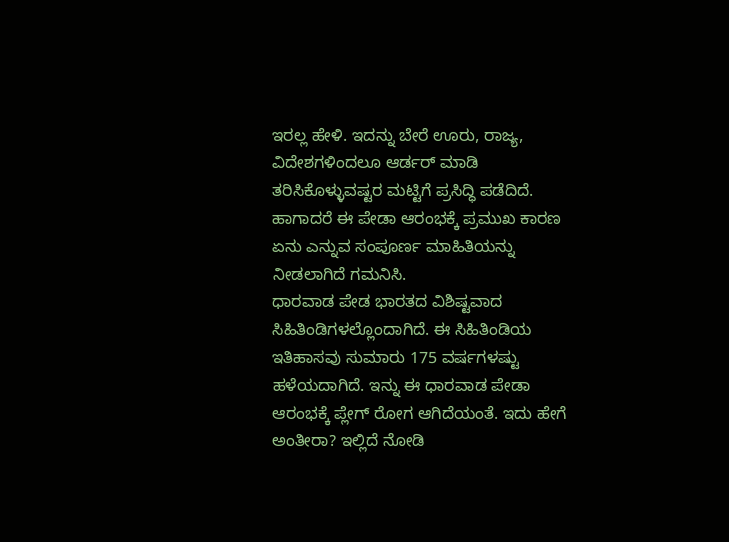ಇರಲ್ಲ ಹೇಳಿ. ಇದನ್ನು ಬೇರೆ ಊರು, ರಾಜ್ಯ, ವಿದೇಶಗಳಿಂದಲೂ ಆರ್ಡರ್ ಮಾಡಿ ತರಿಸಿಕೊಳ್ಳುವಷ್ಟರ ಮಟ್ಟಿಗೆ ಪ್ರಸಿದ್ಧಿ ಪಡೆದಿದೆ. ಹಾಗಾದರೆ ಈ ಪೇಡಾ ಆರಂಭಕ್ಕೆ ಪ್ರಮುಖ ಕಾರಣ ಏನು ಎನ್ನುವ ಸಂಪೂರ್ಣ ಮಾಹಿತಿಯನ್ನು ನೀಡಲಾಗಿದೆ ಗಮನಿಸಿ.
ಧಾರವಾಡ ಪೇಡ ಭಾರತದ ವಿಶಿಷ್ಟವಾದ ಸಿಹಿತಿಂಡಿಗಳಲ್ಲೊಂದಾಗಿದೆ. ಈ ಸಿಹಿತಿಂಡಿಯ ಇತಿಹಾಸವು ಸುಮಾರು 175 ವರ್ಷಗಳಷ್ಟು ಹಳೆಯದಾಗಿದೆ. ಇನ್ನು ಈ ಧಾರವಾಡ ಪೇಡಾ ಆರಂಭಕ್ಕೆ ಪ್ಲೇಗ್ ರೋಗ ಆಗಿದೆಯಂತೆ. ಇದು ಹೇಗೆ ಅಂತೀರಾ? ಇಲ್ಲಿದೆ ನೋಡಿ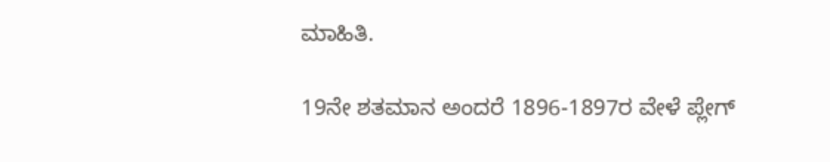ಮಾಹಿತಿ.

19ನೇ ಶತಮಾನ ಅಂದರೆ 1896-1897ರ ವೇಳೆ ಪ್ಲೇಗ್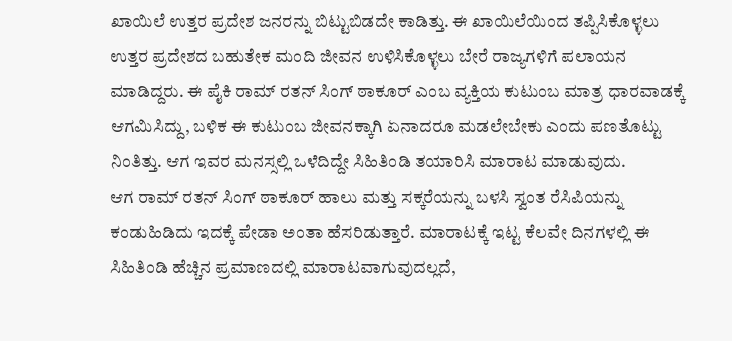ಖಾಯಿಲೆ ಉತ್ತರ ಪ್ರದೇಶ ಜನರನ್ನು ಬಿಟ್ಟುಬಿಡದೇ ಕಾಡಿತ್ತು. ಈ ಖಾಯಿಲೆಯಿಂದ ತಪ್ಪಿಸಿಕೊಳ್ಳಲು ಉತ್ತರ ಪ್ರದೇಶದ ಬಹುತೇಕ ಮಂದಿ ಜೀವನ ಉಳಿಸಿಕೊಳ್ಳಲು ಬೇರೆ ರಾಜ್ಯಗಳಿಗೆ ಪಲಾಯನ ಮಾಡಿದ್ದರು. ಈ ಪೈಕಿ ರಾಮ್ ರತನ್ ಸಿಂಗ್ ಠಾಕೂರ್ ಎಂಬ ವ್ಯಕ್ತಿಯ ಕುಟುಂಬ ಮಾತ್ರ ಧಾರವಾಡಕ್ಕೆ ಆಗಮಿಸಿದ್ದು, ಬಳಿಕ ಈ ಕುಟುಂಬ ಜೀವನಕ್ಕಾಗಿ ಏನಾದರೂ ಮಡಲೇಬೇಕು ಎಂದು ಪಣತೊಟ್ಟು ನಿಂತಿತ್ತು. ಆಗ ಇವರ ಮನಸ್ಸಲ್ಲಿ ಒಳೆದಿದ್ದೇ ಸಿಹಿತಿಂಡಿ ತಯಾರಿಸಿ ಮಾರಾಟ ಮಾಡುವುದು.
ಆಗ ರಾಮ್ ರತನ್ ಸಿಂಗ್ ಠಾಕೂರ್ ಹಾಲು ಮತ್ತು ಸಕ್ಕರೆಯನ್ನು ಬಳಸಿ ಸ್ವಂತ ರೆಸಿಪಿಯನ್ನು ಕಂಡುಹಿಡಿದು ಇದಕ್ಕೆ ಪೇಡಾ ಅಂತಾ ಹೆಸರಿಡುತ್ತಾರೆ. ಮಾರಾಟಕ್ಕೆ ಇಟ್ಟ ಕೆಲವೇ ದಿನಗಳಲ್ಲಿ ಈ ಸಿಹಿತಿಂಡಿ ಹೆಚ್ಚಿನ ಪ್ರಮಾಣದಲ್ಲಿ ಮಾರಾಟವಾಗುವುದಲ್ಲದೆ,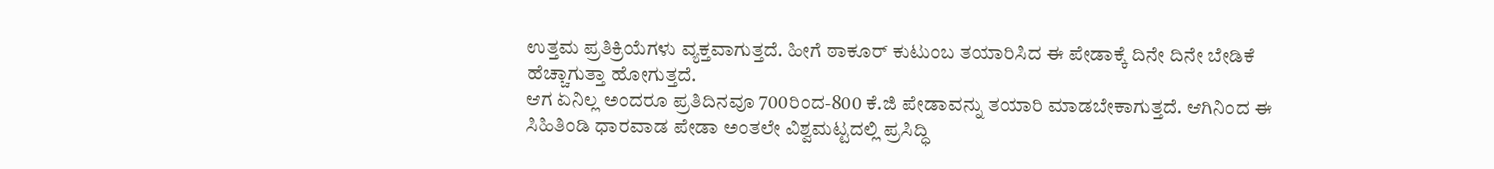ಉತ್ತಮ ಪ್ರತಿಕ್ರಿಯೆಗಳು ವ್ಯಕ್ತವಾಗುತ್ತದೆ. ಹೀಗೆ ಠಾಕೂರ್ ಕುಟುಂಬ ತಯಾರಿಸಿದ ಈ ಪೇಡಾಕ್ಕೆ ದಿನೇ ದಿನೇ ಬೇಡಿಕೆ ಹೆಚ್ಚಾಗುತ್ತಾ ಹೋಗುತ್ತದೆ.
ಆಗ ಏನಿಲ್ಲ ಅಂದರೂ ಪ್ರತಿದಿನವೂ 700ರಿಂದ-800 ಕೆ.ಜಿ ಪೇಡಾವನ್ನು ತಯಾರಿ ಮಾಡಬೇಕಾಗುತ್ತದೆ. ಆಗಿನಿಂದ ಈ ಸಿಹಿತಿಂಡಿ ಧಾರವಾಡ ಪೇಡಾ ಅಂತಲೇ ವಿಶ್ವಮಟ್ಟದಲ್ಲಿ ಪ್ರಸಿದ್ಧಿ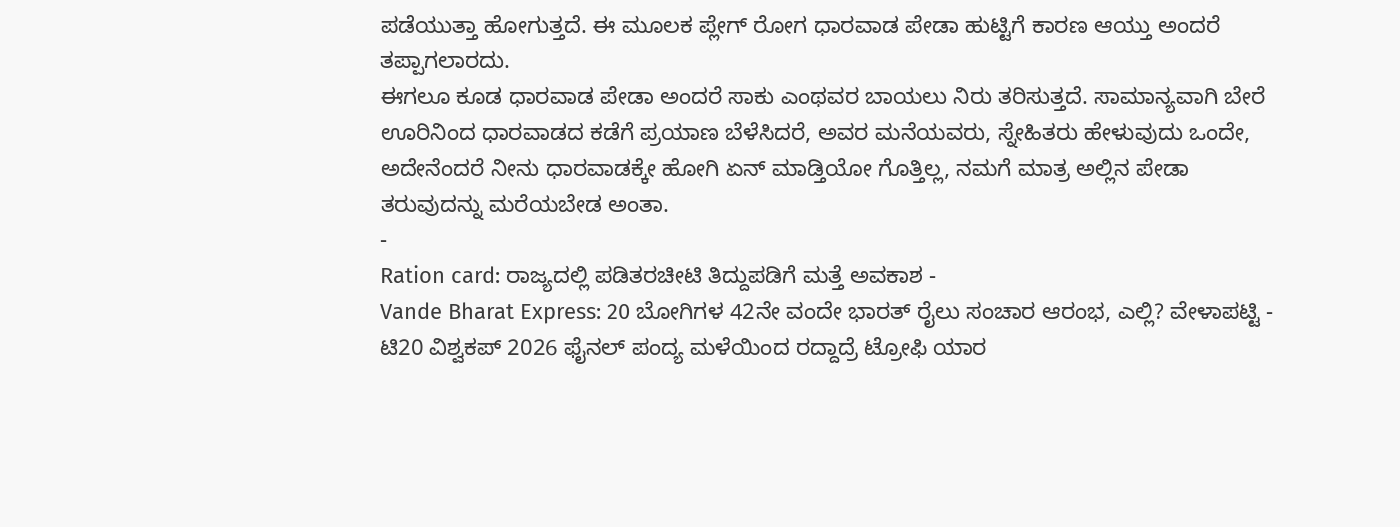ಪಡೆಯುತ್ತಾ ಹೋಗುತ್ತದೆ. ಈ ಮೂಲಕ ಪ್ಲೇಗ್ ರೋಗ ಧಾರವಾಡ ಪೇಡಾ ಹುಟ್ಟಿಗೆ ಕಾರಣ ಆಯ್ತು ಅಂದರೆ ತಪ್ಪಾಗಲಾರದು.
ಈಗಲೂ ಕೂಡ ಧಾರವಾಡ ಪೇಡಾ ಅಂದರೆ ಸಾಕು ಎಂಥವರ ಬಾಯಲು ನಿರು ತರಿಸುತ್ತದೆ. ಸಾಮಾನ್ಯವಾಗಿ ಬೇರೆ ಊರಿನಿಂದ ಧಾರವಾಡದ ಕಡೆಗೆ ಪ್ರಯಾಣ ಬೆಳೆಸಿದರೆ, ಅವರ ಮನೆಯವರು, ಸ್ನೇಹಿತರು ಹೇಳುವುದು ಒಂದೇ, ಅದೇನೆಂದರೆ ನೀನು ಧಾರವಾಡಕ್ಕೇ ಹೋಗಿ ಏನ್ ಮಾಡ್ತಿಯೋ ಗೊತ್ತಿಲ್ಲ, ನಮಗೆ ಮಾತ್ರ ಅಲ್ಲಿನ ಪೇಡಾ ತರುವುದನ್ನು ಮರೆಯಬೇಡ ಅಂತಾ.
-
Ration card: ರಾಜ್ಯದಲ್ಲಿ ಪಡಿತರಚೀಟಿ ತಿದ್ದುಪಡಿಗೆ ಮತ್ತೆ ಅವಕಾಶ -
Vande Bharat Express: 20 ಬೋಗಿಗಳ 42ನೇ ವಂದೇ ಭಾರತ್ ರೈಲು ಸಂಚಾರ ಆರಂಭ, ಎಲ್ಲಿ? ವೇಳಾಪಟ್ಟಿ -
ಟಿ20 ವಿಶ್ವಕಪ್ 2026 ಫೈನಲ್ ಪಂದ್ಯ ಮಳೆಯಿಂದ ರದ್ದಾದ್ರೆ ಟ್ರೋಫಿ ಯಾರ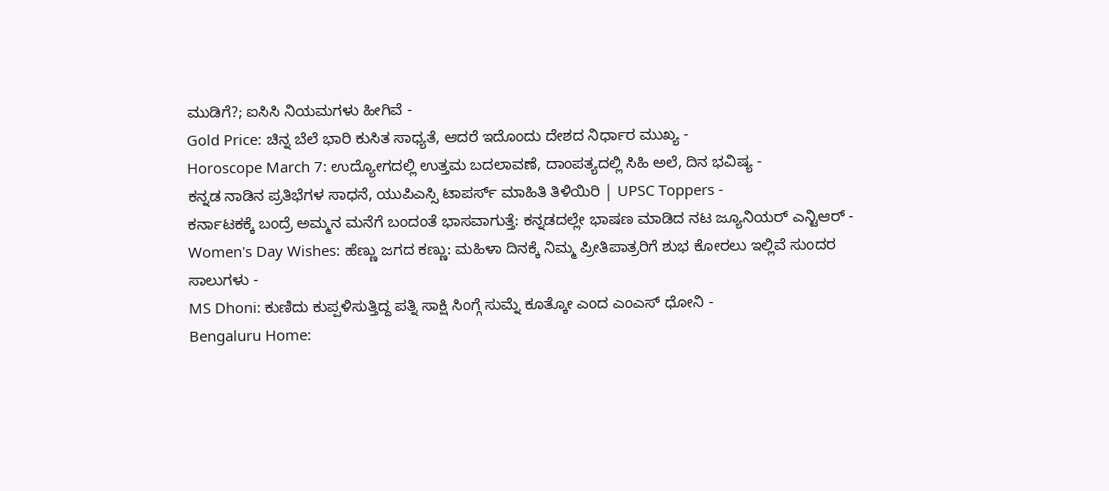ಮುಡಿಗೆ?; ಐಸಿಸಿ ನಿಯಮಗಳು ಹೀಗಿವೆ -
Gold Price: ಚಿನ್ನ ಬೆಲೆ ಭಾರಿ ಕುಸಿತ ಸಾಧ್ಯತೆ, ಆದರೆ ಇದೊಂದು ದೇಶದ ನಿರ್ಧಾರ ಮುಖ್ಯ -
Horoscope March 7: ಉದ್ಯೋಗದಲ್ಲಿ ಉತ್ತಮ ಬದಲಾವಣೆ, ದಾಂಪತ್ಯದಲ್ಲಿ ಸಿಹಿ ಅಲೆ, ದಿನ ಭವಿಷ್ಯ -
ಕನ್ನಡ ನಾಡಿನ ಪ್ರತಿಭೆಗಳ ಸಾಧನೆ, ಯುಪಿಎಸ್ಸಿ ಟಾಪರ್ಸ್ ಮಾಹಿತಿ ತಿಳಿಯಿರಿ | UPSC Toppers -
ಕರ್ನಾಟಕಕ್ಕೆ ಬಂದ್ರೆ ಅಮ್ಮನ ಮನೆಗೆ ಬಂದಂತೆ ಭಾಸವಾಗುತ್ತೆ: ಕನ್ನಡದಲ್ಲೇ ಭಾಷಣ ಮಾಡಿದ ನಟ ಜ್ಯೂನಿಯರ್ ಎನ್ಟಿಆರ್ -
Women's Day Wishes: ಹೆಣ್ಣು ಜಗದ ಕಣ್ಣು: ಮಹಿಳಾ ದಿನಕ್ಕೆ ನಿಮ್ಮ ಪ್ರೀತಿಪಾತ್ರರಿಗೆ ಶುಭ ಕೋರಲು ಇಲ್ಲಿವೆ ಸುಂದರ ಸಾಲುಗಳು -
MS Dhoni: ಕುಣಿದು ಕುಪ್ಪಳಿಸುತ್ತಿದ್ದ ಪತ್ನಿ ಸಾಕ್ಷಿ ಸಿಂಗ್ಗೆ ಸುಮ್ನೆ ಕೂತ್ಕೋ ಎಂದ ಎಂಎಸ್ ಧೋನಿ -
Bengaluru Home: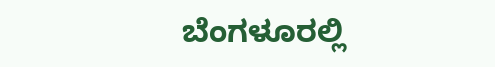ಬೆಂಗಳೂರಲ್ಲಿ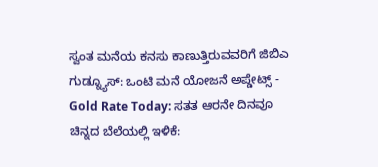ಸ್ವಂತ ಮನೆಯ ಕನಸು ಕಾಣುತ್ತಿರುವವರಿಗೆ ಜಿಬಿಎ ಗುಡ್ನ್ಯೂಸ್: ಒಂಟಿ ಮನೆ ಯೋಜನೆ ಅಪ್ಡೇಟ್ಸ್ -
Gold Rate Today: ಸತತ ಆರನೇ ದಿನವೂ ಚಿನ್ನದ ಬೆಲೆಯಲ್ಲಿ ಇಳಿಕೆ: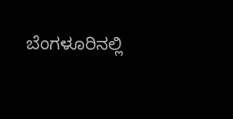ಬೆಂಗಳೂರಿನಲ್ಲಿ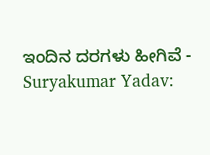ಇಂದಿನ ದರಗಳು ಹೀಗಿವೆ -
Suryakumar Yadav: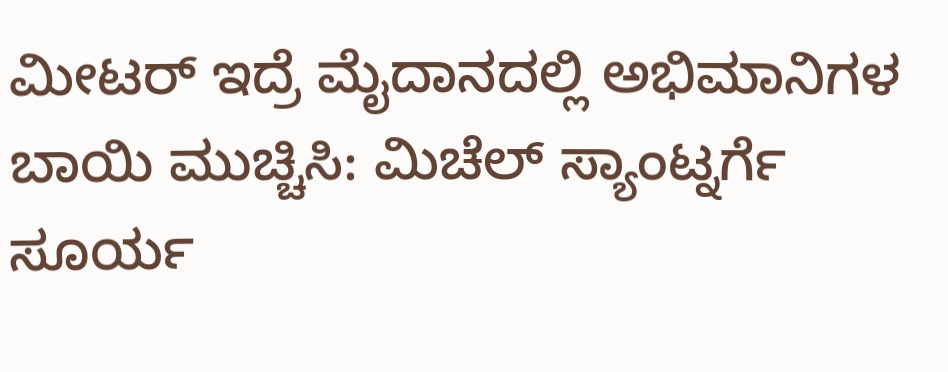ಮೀಟರ್ ಇದ್ರೆ ಮೈದಾನದಲ್ಲಿ ಅಭಿಮಾನಿಗಳ ಬಾಯಿ ಮುಚ್ಚಿಸಿ: ಮಿಚೆಲ್ ಸ್ಯಾಂಟ್ನರ್ಗೆ ಸೂರ್ಯ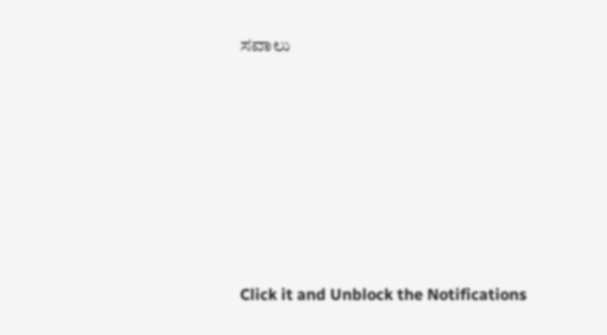ಸವಾಲು












Click it and Unblock the Notifications